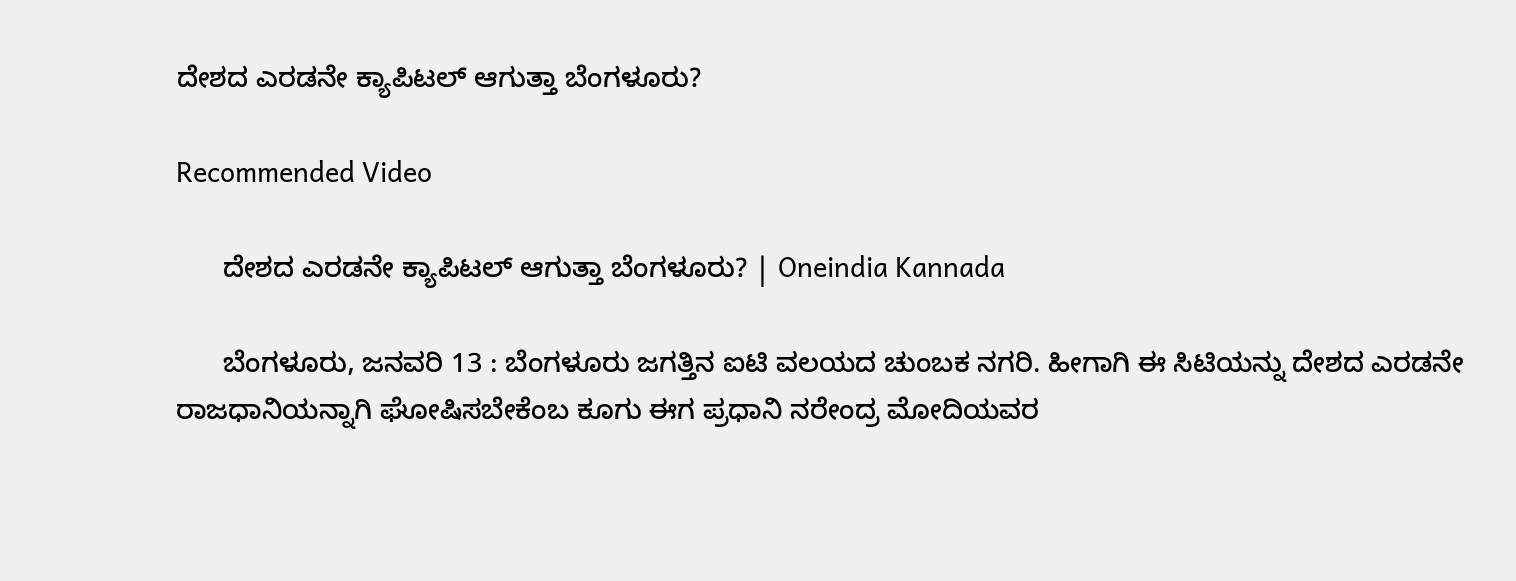ದೇಶದ ಎರಡನೇ ಕ್ಯಾಪಿಟಲ್ ಆಗುತ್ತಾ ಬೆಂಗಳೂರು?

Recommended Video

      ದೇಶದ ಎರಡನೇ ಕ್ಯಾಪಿಟಲ್ ಆಗುತ್ತಾ ಬೆಂಗಳೂರು? | Oneindia Kannada

      ಬೆಂಗಳೂರು, ಜನವರಿ 13 : ಬೆಂಗಳೂರು ಜಗತ್ತಿನ ಐಟಿ ವಲಯದ ಚುಂಬಕ ನಗರಿ. ಹೀಗಾಗಿ ಈ ಸಿಟಿಯನ್ನು ದೇಶದ ಎರಡನೇ ರಾಜಧಾನಿಯನ್ನಾಗಿ ಘೋಷಿಸಬೇಕೆಂಬ ಕೂಗು ಈಗ ಪ್ರಧಾನಿ ನರೇಂದ್ರ ಮೋದಿಯವರ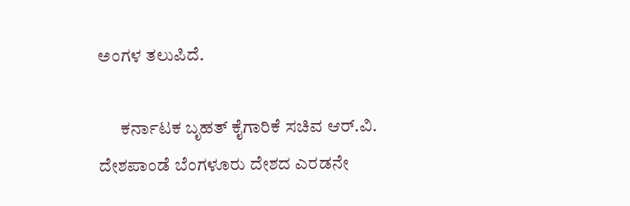ಅಂಗಳ ತಲುಪಿದೆ.

      ಕರ್ನಾಟಕ ಬೃಹತ್ ಕೈಗಾರಿಕೆ ಸಚಿವ ಆರ್.ವಿ. ದೇಶಪಾಂಡೆ ಬೆಂಗಳೂರು ದೇಶದ ಎರಡನೇ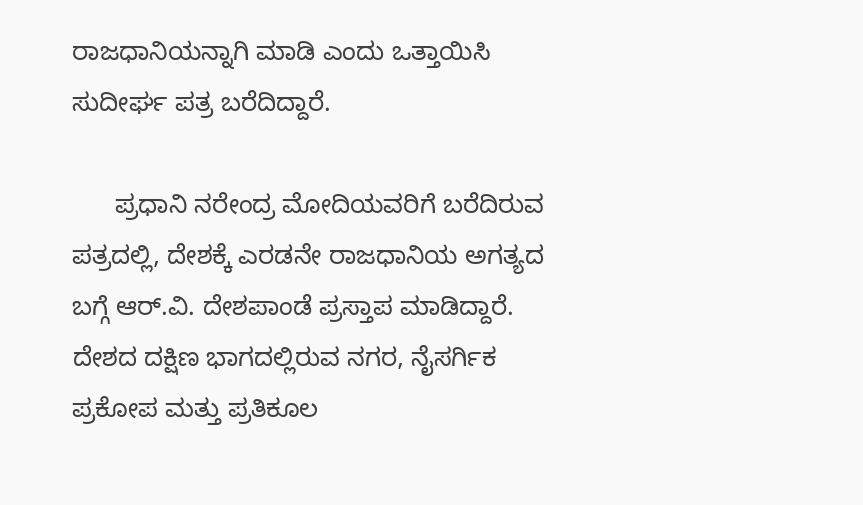ರಾಜಧಾನಿಯನ್ನಾಗಿ ಮಾಡಿ ಎಂದು ಒತ್ತಾಯಿಸಿ ಸುದೀರ್ಘ ಪತ್ರ ಬರೆದಿದ್ದಾರೆ.

      ಪ್ರಧಾನಿ ನರೇಂದ್ರ ಮೋದಿಯವರಿಗೆ ಬರೆದಿರುವ ಪತ್ರದಲ್ಲಿ, ದೇಶಕ್ಕೆ ಎರಡನೇ ರಾಜಧಾನಿಯ ಅಗತ್ಯದ ಬಗ್ಗೆ ಆರ್‌.ವಿ. ದೇಶಪಾಂಡೆ ಪ್ರಸ್ತಾಪ ಮಾಡಿದ್ದಾರೆ. ದೇಶದ ದಕ್ಷಿಣ ಭಾಗದಲ್ಲಿರುವ ನಗರ, ನೈಸರ್ಗಿಕ ಪ್ರಕೋಪ ಮತ್ತು ಪ್ರತಿಕೂಲ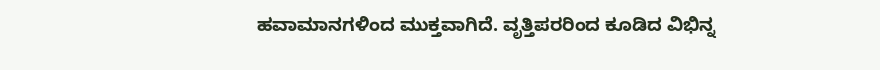ಹವಾಮಾನಗಳಿಂದ ಮುಕ್ತವಾಗಿದೆ. ವೃತ್ತಿಪರರಿಂದ ಕೂಡಿದ ವಿಭಿನ್ನ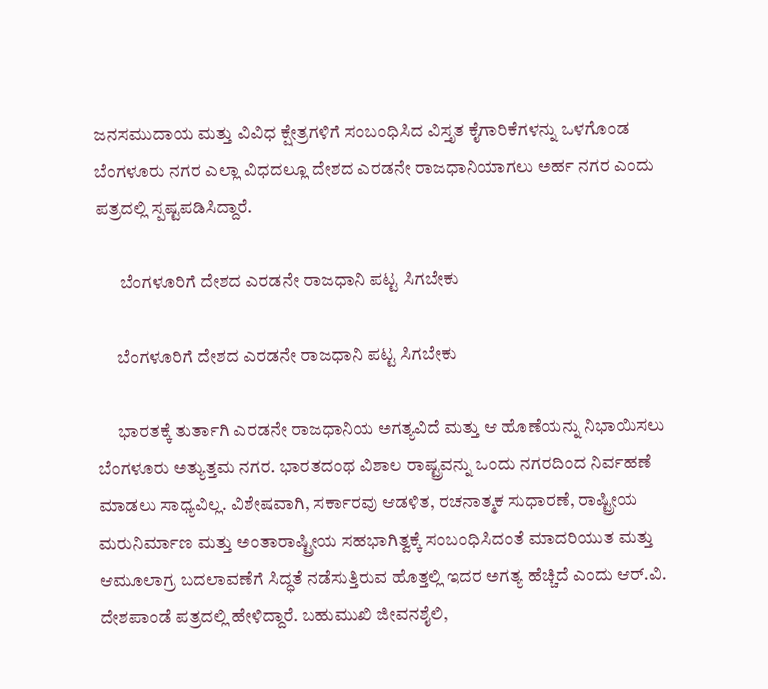ಜನಸಮುದಾಯ ಮತ್ತು ವಿವಿಧ ಕ್ಷೇತ್ರಗಳಿಗೆ ಸಂಬಂಧಿಸಿದ ವಿಸ್ತೃತ ಕೈಗಾರಿಕೆಗಳನ್ನು ಒಳಗೊಂಡ ಬೆಂಗಳೂರು ನಗರ ಎಲ್ಲಾ ವಿಧದಲ್ಲೂ ದೇಶದ ಎರಡನೇ ರಾಜಧಾನಿಯಾಗಲು ಅರ್ಹ ನಗರ ಎಂದು ಪತ್ರದಲ್ಲಿ ಸ್ಪಷ್ಟಪಡಿಸಿದ್ದಾರೆ.

       ಬೆಂಗಳೂರಿಗೆ ದೇಶದ ಎರಡನೇ ರಾಜಧಾನಿ ಪಟ್ಟ ಸಿಗಬೇಕು

      ಬೆಂಗಳೂರಿಗೆ ದೇಶದ ಎರಡನೇ ರಾಜಧಾನಿ ಪಟ್ಟ ಸಿಗಬೇಕು

      ಭಾರತಕ್ಕೆ ತುರ್ತಾಗಿ ಎರಡನೇ ರಾಜಧಾನಿಯ ಅಗತ್ಯವಿದೆ ಮತ್ತು ಆ ಹೊಣೆಯನ್ನು ನಿಭಾಯಿಸಲು ಬೆಂಗಳೂರು ಅತ್ಯುತ್ತಮ ನಗರ. ಭಾರತದಂಥ ವಿಶಾಲ ರಾಷ್ಟ್ರವನ್ನು ಒಂದು ನಗರದಿಂದ ನಿರ್ವಹಣೆ ಮಾಡಲು ಸಾಧ್ಯವಿಲ್ಲ. ವಿಶೇಷವಾಗಿ, ಸರ್ಕಾರವು ಆಡಳಿತ, ರಚನಾತ್ಮಕ ಸುಧಾರಣೆ, ರಾಷ್ಟ್ರೀಯ ಮರುನಿರ್ಮಾಣ ಮತ್ತು ಅಂತಾರಾಷ್ಟ್ರೀಯ ಸಹಭಾಗಿತ್ವಕ್ಕೆ ಸಂಬಂಧಿಸಿದಂತೆ ಮಾದರಿಯುತ ಮತ್ತು ಆಮೂಲಾಗ್ರ ಬದಲಾವಣೆಗೆ ಸಿದ್ಧತೆ ನಡೆಸುತ್ತಿರುವ ಹೊತ್ತಲ್ಲಿ ಇದರ ಅಗತ್ಯ ಹೆಚ್ಚಿದೆ ಎಂದು ಆರ್‌.ವಿ. ದೇಶಪಾಂಡೆ ಪತ್ರದಲ್ಲಿ ಹೇಳಿದ್ದಾರೆ. ಬಹುಮುಖಿ ಜೀವನಶೈಲಿ,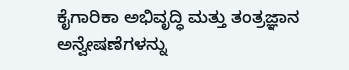ಕೈಗಾರಿಕಾ ಅಭಿವೃದ್ಧಿ ಮತ್ತು ತಂತ್ರಜ್ಞಾನ ಅನ್ವೇಷಣೆಗಳನ್ನು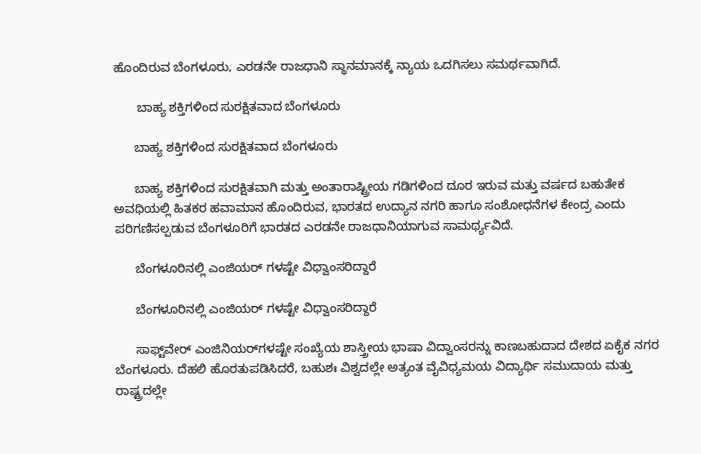ಹೊಂದಿರುವ ಬೆಂಗಳೂರು, ಎರಡನೇ ರಾಜಧಾನಿ ಸ್ಥಾನಮಾನಕ್ಕೆ ನ್ಯಾಯ ಒದಗಿಸಲು ಸಮರ್ಥವಾಗಿದೆ.

       ಬಾಹ್ಯ ಶಕ್ತಿಗಳಿಂದ ಸುರಕ್ಷಿತವಾದ ಬೆಂಗಳೂರು

      ಬಾಹ್ಯ ಶಕ್ತಿಗಳಿಂದ ಸುರಕ್ಷಿತವಾದ ಬೆಂಗಳೂರು

      ಬಾಹ್ಯ ಶಕ್ತಿಗಳಿಂದ ಸುರಕ್ಷಿತವಾಗಿ ಮತ್ತು ಅಂತಾರಾಷ್ಟ್ರೀಯ ಗಡಿಗಳಿಂದ ದೂರ ಇರುವ ಮತ್ತು ವರ್ಷದ ಬಹುತೇಕ ಅವಧಿಯಲ್ಲಿ ಹಿತಕರ ಹವಾಮಾನ ಹೊಂದಿರುವ, ಭಾರತದ ಉದ್ಯಾನ ನಗರಿ ಹಾಗೂ ಸಂಶೋಧನೆಗಳ ಕೇಂದ್ರ ಎಂದು ಪರಿಗಣಿಸಲ್ಪಡುವ ಬೆಂಗಳೂರಿಗೆ ಭಾರತದ ಎರಡನೇ ರಾಜಧಾನಿಯಾಗುವ ಸಾಮರ್ಥ್ಯವಿದೆ.

      ಬೆಂಗಳೂರಿನಲ್ಲಿ ಎಂಜಿಯರ್ ಗಳಷ್ಟೇ ವಿಧ್ವಾಂಸರಿದ್ದಾರೆ

      ಬೆಂಗಳೂರಿನಲ್ಲಿ ಎಂಜಿಯರ್ ಗಳಷ್ಟೇ ವಿಧ್ವಾಂಸರಿದ್ದಾರೆ

      ಸಾಫ್ಟ್‌ವೇರ್‌ ಎಂಜಿನಿಯರ್‌ಗಳಷ್ಟೇ ಸಂಖ್ಯೆಯ ಶಾಸ್ತ್ರೀಯ ಭಾಷಾ ವಿದ್ವಾಂಸರನ್ನು ಕಾಣಬಹುದಾದ ದೇಶದ ಏಕೈಕ ನಗರ ಬೆಂಗಳೂರು. ದೆಹಲಿ ಹೊರತುಪಡಿಸಿದರೆ, ಬಹುಶಃ ವಿಶ್ವದಲ್ಲೇ ಅತ್ಯಂತ ವೈವಿಧ್ಯಮಯ ವಿದ್ಯಾರ್ಥಿ ಸಮುದಾಯ ಮತ್ತು ರಾಷ್ಟ್ರದಲ್ಲೇ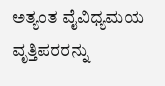ಅತ್ಯಂತ ವೈವಿಧ್ಯಮಯ ವೃತ್ತಿಪರರನ್ನು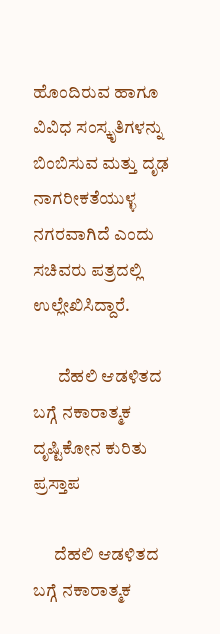ಹೊಂದಿರುವ ಹಾಗೂ ವಿವಿಧ ಸಂಸ್ಕೃತಿಗಳನ್ನು ಬಿಂಬಿಸುವ ಮತ್ತು ದೃಢ ನಾಗರೀಕತೆಯುಳ್ಳ ನಗರವಾಗಿದೆ ಎಂದು ಸಚಿವರು ಪತ್ರದಲ್ಲಿ ಉಲ್ಲೇಖಿಸಿದ್ದಾರೆ.

       ದೆಹಲಿ ಆಡಳಿತದ ಬಗ್ಗೆ ನಕಾರಾತ್ಮಕ ದೃಷ್ಟಿಕೋನ ಕುರಿತು ಪ್ರಸ್ತಾಪ

      ದೆಹಲಿ ಆಡಳಿತದ ಬಗ್ಗೆ ನಕಾರಾತ್ಮಕ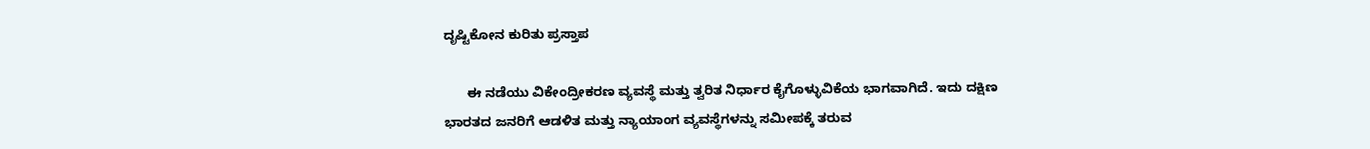ದೃಷ್ಟಿಕೋನ ಕುರಿತು ಪ್ರಸ್ತಾಪ

      ಈ ನಡೆಯು ವಿಕೇಂದ್ರೀಕರಣ ವ್ಯವಸ್ಥೆ ಮತ್ತು ತ್ವರಿತ ನಿರ್ಧಾರ ಕೈಗೊಳ್ಳುವಿಕೆಯ ಭಾಗವಾಗಿದೆ. ಇದು ದಕ್ಷಿಣ ಭಾರತದ ಜನರಿಗೆ ಆಡಳಿತ ಮತ್ತು ನ್ಯಾಯಾಂಗ ವ್ಯವಸ್ಥೆಗಳನ್ನು ಸಮೀಪಕ್ಕೆ ತರುವ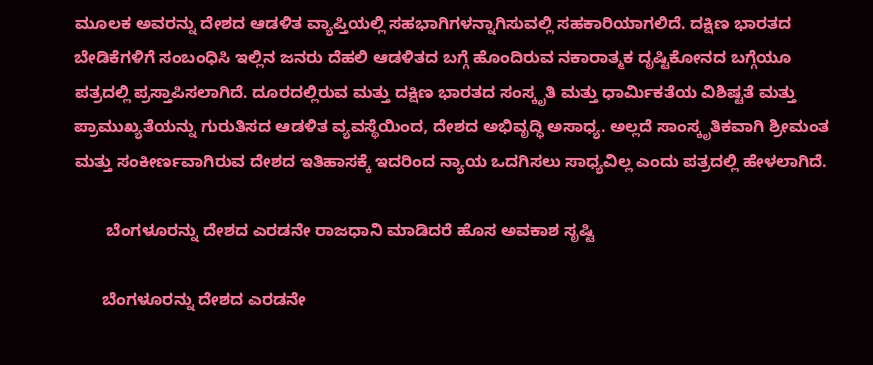ಮೂಲಕ ಅವರನ್ನು ದೇಶದ ಆಡಳಿತ ವ್ಯಾಪ್ತಿಯಲ್ಲಿ ಸಹಭಾಗಿಗಳನ್ನಾಗಿಸುವಲ್ಲಿ ಸಹಕಾರಿಯಾಗಲಿದೆ. ದಕ್ಷಿಣ ಭಾರತದ ಬೇಡಿಕೆಗಳಿಗೆ ಸಂಬಂಧಿಸಿ ಇಲ್ಲಿನ ಜನರು ದೆಹಲಿ ಆಡಳಿತದ ಬಗ್ಗೆ ಹೊಂದಿರುವ ನಕಾರಾತ್ಮಕ ದೃಷ್ಟಿಕೋನದ ಬಗ್ಗೆಯೂ ಪತ್ರದಲ್ಲಿ ಪ್ರಸ್ತಾಪಿಸಲಾಗಿದೆ. ದೂರದಲ್ಲಿರುವ ಮತ್ತು ದಕ್ಷಿಣ ಭಾರತದ ಸಂಸ್ಕೃತಿ ಮತ್ತು ಧಾರ್ಮಿಕತೆಯ ವಿಶಿಷ್ಟತೆ ಮತ್ತು ಪ್ರಾಮುಖ್ಯತೆಯನ್ನು ಗುರುತಿಸದ ಆಡಳಿತ ವ್ಯವಸ್ಥೆಯಿಂದ, ದೇಶದ ಅಭಿವೃದ್ಧಿ ಅಸಾಧ್ಯ. ಅಲ್ಲದೆ ಸಾಂಸ್ಕೃತಿಕವಾಗಿ ಶ್ರೀಮಂತ ಮತ್ತು ಸಂಕೀರ್ಣವಾಗಿರುವ ದೇಶದ ಇತಿಹಾಸಕ್ಕೆ ಇದರಿಂದ ನ್ಯಾಯ ಒದಗಿಸಲು ಸಾಧ್ಯವಿಲ್ಲ ಎಂದು ಪತ್ರದಲ್ಲಿ ಹೇಳಲಾಗಿದೆ.

       ಬೆಂಗಳೂರನ್ನು ದೇಶದ ಎರಡನೇ ರಾಜಧಾನಿ ಮಾಡಿದರೆ ಹೊಸ ಅವಕಾಶ ಸೃಷ್ಟಿ

      ಬೆಂಗಳೂರನ್ನು ದೇಶದ ಎರಡನೇ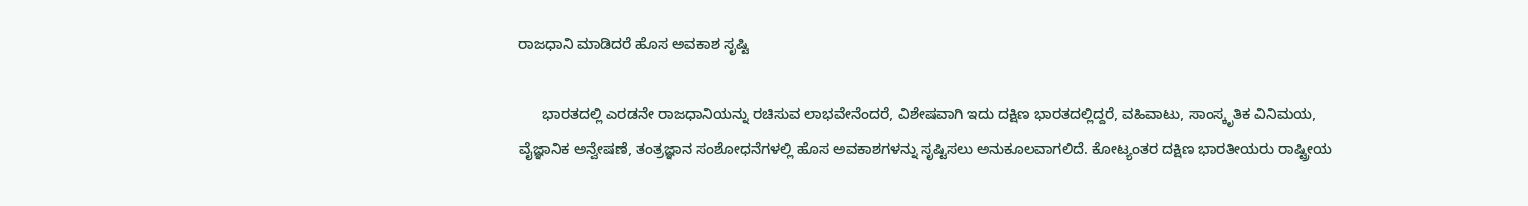ರಾಜಧಾನಿ ಮಾಡಿದರೆ ಹೊಸ ಅವಕಾಶ ಸೃಷ್ಟಿ

      ಭಾರತದಲ್ಲಿ ಎರಡನೇ ರಾಜಧಾನಿಯನ್ನು ರಚಿಸುವ ಲಾಭವೇನೆಂದರೆ, ವಿಶೇಷವಾಗಿ ಇದು ದಕ್ಷಿಣ ಭಾರತದಲ್ಲಿದ್ದರೆ, ವಹಿವಾಟು, ಸಾಂಸ್ಕೃತಿಕ ವಿನಿಮಯ, ವೈಜ್ಞಾನಿಕ ಅನ್ವೇಷಣೆ, ತಂತ್ರಜ್ಞಾನ ಸಂಶೋಧನೆಗಳಲ್ಲಿ ಹೊಸ ಅವಕಾಶಗಳನ್ನು ಸೃಷ್ಟಿಸಲು ಅನುಕೂಲವಾಗಲಿದೆ. ಕೋಟ್ಯಂತರ ದಕ್ಷಿಣ ಭಾರತೀಯರು ರಾಷ್ಟ್ರೀಯ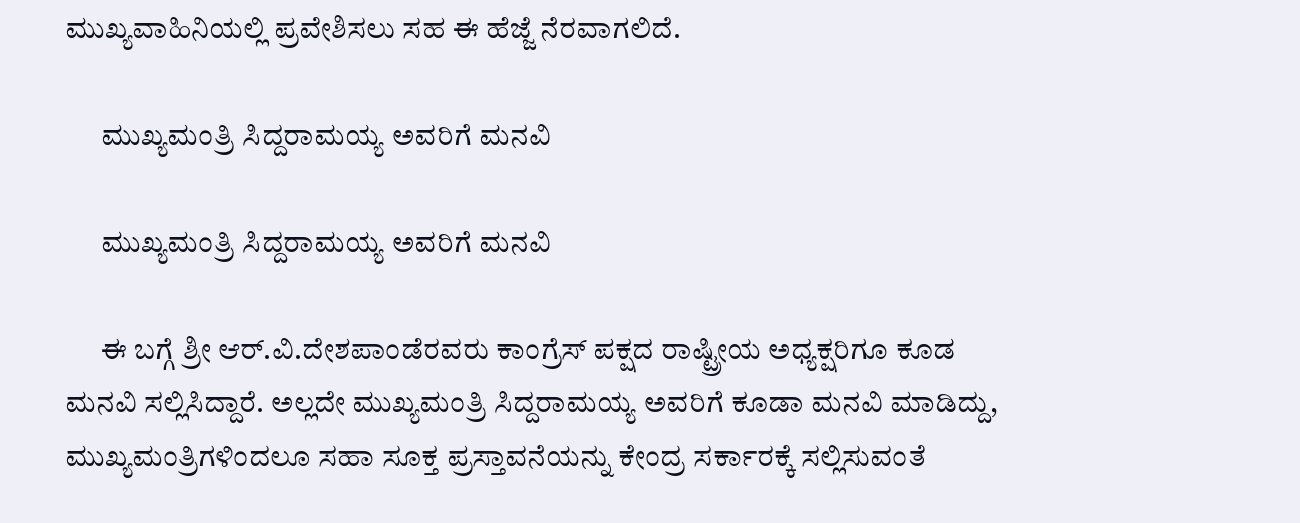ಮುಖ್ಯವಾಹಿನಿಯಲ್ಲಿ ಪ್ರವೇಶಿಸಲು ಸಹ ಈ ಹೆಜ್ಜೆ ನೆರವಾಗಲಿದೆ.

      ಮುಖ್ಯಮಂತ್ರಿ ಸಿದ್ದರಾಮಯ್ಯ ಅವರಿಗೆ ಮನವಿ

      ಮುಖ್ಯಮಂತ್ರಿ ಸಿದ್ದರಾಮಯ್ಯ ಅವರಿಗೆ ಮನವಿ

      ಈ ಬಗ್ಗೆ ಶ್ರೀ ಆರ್.ವಿ.ದೇಶಪಾಂಡೆರವರು ಕಾಂಗ್ರೆಸ್ ಪಕ್ಷದ ರಾಷ್ಟ್ರೀಯ ಅಧ್ಯಕ್ಷರಿಗೂ ಕೂಡ ಮನವಿ ಸಲ್ಲಿಸಿದ್ದಾರೆ. ಅಲ್ಲದೇ ಮುಖ್ಯಮಂತ್ರಿ ಸಿದ್ದರಾಮಯ್ಯ ಅವರಿಗೆ ಕೂಡಾ ಮನವಿ ಮಾಡಿದ್ದು, ಮುಖ್ಯಮಂತ್ರಿಗಳಿಂದಲೂ ಸಹಾ ಸೂಕ್ತ ಪ್ರಸ್ತಾವನೆಯನ್ನು ಕೇಂದ್ರ ಸರ್ಕಾರಕ್ಕೆ ಸಲ್ಲಿಸುವಂತೆ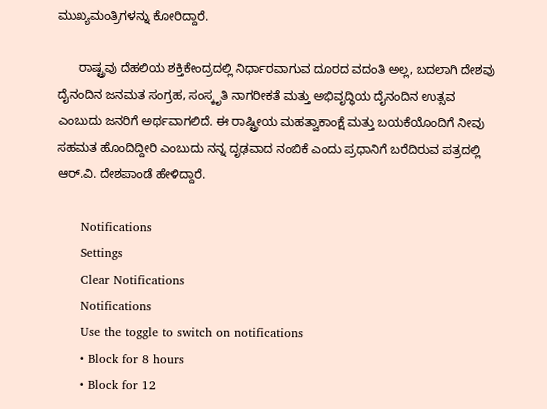ಮುಖ್ಯಮಂತ್ರಿಗಳನ್ನು ಕೋರಿದ್ದಾರೆ.

      ರಾಷ್ಟ್ರವು ದೆಹಲಿಯ ಶಕ್ತಿಕೇಂದ್ರದಲ್ಲಿ ನಿರ್ಧಾರವಾಗುವ ದೂರದ ವದಂತಿ ಅಲ್ಲ, ಬದಲಾಗಿ ದೇಶವು ದೈನಂದಿನ ಜನಮತ ಸಂಗ್ರಹ, ಸಂಸ್ಕೃತಿ ನಾಗರೀಕತೆ ಮತ್ತು ಅಭಿವೃದ್ಧಿಯ ದೈನಂದಿನ ಉತ್ಸವ ಎಂಬುದು ಜನರಿಗೆ ಅರ್ಥವಾಗಲಿದೆ. ಈ ರಾಷ್ಟ್ರೀಯ ಮಹತ್ವಾಕಾಂಕ್ಷೆ ಮತ್ತು ಬಯಕೆಯೊಂದಿಗೆ ನೀವು ಸಹಮತ ಹೊಂದಿದ್ದೀರಿ ಎಂಬುದು ನನ್ನ ದೃಢವಾದ ನಂಬಿಕೆ ಎಂದು ಪ್ರಧಾನಿಗೆ ಬರೆದಿರುವ ಪತ್ರದಲ್ಲಿ ಆರ್‌.ವಿ. ದೇಶಪಾಂಡೆ ಹೇಳಿದ್ದಾರೆ.

      Notifications
      Settings
      Clear Notifications
      Notifications
      Use the toggle to switch on notifications
      • Block for 8 hours
      • Block for 12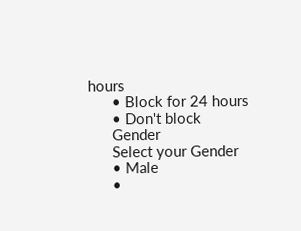hours
      • Block for 24 hours
      • Don't block
      Gender
      Select your Gender
      • Male
      •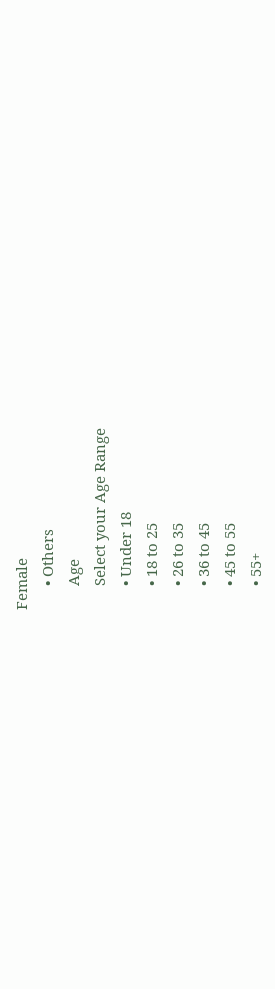Female
      • Others
      Age
      Select your Age Range
      • Under 18
      • 18 to 25
      • 26 to 35
      • 36 to 45
      • 45 to 55
      • 55+